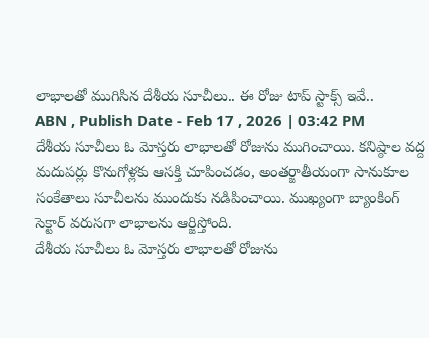లాభాలతో ముగిసిన దేశీయ సూచీలు.. ఈ రోజు టాప్ స్టాక్స్ ఇవే..
ABN , Publish Date - Feb 17 , 2026 | 03:42 PM
దేశీయ సూచీలు ఓ మోస్తరు లాభాలతో రోజును ముగించాయి. కనిష్ఠాల వద్ద మదుపర్లు కొనుగోళ్లకు ఆసక్తి చూపించడం, అంతర్జాతీయంగా సానుకూల సంకేతాలు సూచీలను ముందుకు నడిపించాయి. ముఖ్యంగా బ్యాంకింగ్ సెక్టార్ వరుసగా లాభాలను ఆర్జిస్తోంది.
దేశీయ సూచీలు ఓ మోస్తరు లాభాలతో రోజును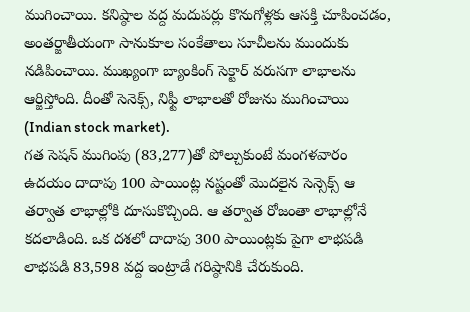ముగించాయి. కనిష్ఠాల వద్ద మదుపర్లు కొనుగోళ్లకు ఆసక్తి చూపించడం, అంతర్జాతీయంగా సానుకూల సంకేతాలు సూచీలను ముందుకు నడిపించాయి. ముఖ్యంగా బ్యాంకింగ్ సెక్టార్ వరుసగా లాభాలను ఆర్జిస్తోంది. దీంతో సెనెక్స్, నిఫ్టీ లాభాలతో రోజును ముగించాయి (Indian stock market).
గత సెషన్ ముగింపు (83,277)తో పోల్చుకుంటే మంగళవారం ఉదయం దాదాపు 100 పాయింట్ల నష్టంతో మొదలైన సెన్సెక్స్ ఆ తర్వాత లాభాల్లోకి దూసుకొచ్చింది. ఆ తర్వాత రోజంతా లాభాల్లోనే కదలాడింది. ఒక దశలో దాదాపు 300 పాయింట్లకు పైగా లాభపడి లాభపడి 83,598 వద్ద ఇంట్రాడే గరిష్ఠానికి చేరుకుంది.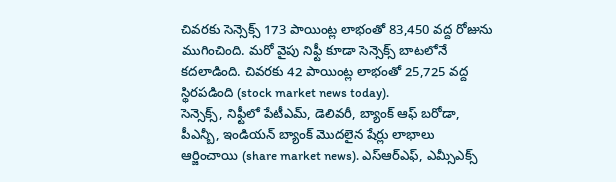చివరకు సెన్సెక్స్ 173 పాయింట్ల లాభంతో 83,450 వద్ద రోజును ముగించింది. మరో వైపు నిఫ్టీ కూడా సెన్సెక్స్ బాటలోనే కదలాడింది. చివరకు 42 పాయింట్ల లాభంతో 25,725 వద్ద స్థిరపడింది (stock market news today).
సెన్సెక్స్, నిఫ్టీలో పేటీఎమ్, డెలివరీ, బ్యాంక్ ఆఫ్ బరోడా, పీఎన్బీ, ఇండియన్ బ్యాంక్ మొదలైన షేర్లు లాభాలు ఆర్జించాయి (share market news). ఎస్ఆర్ఎఫ్, ఎమ్సీఎక్స్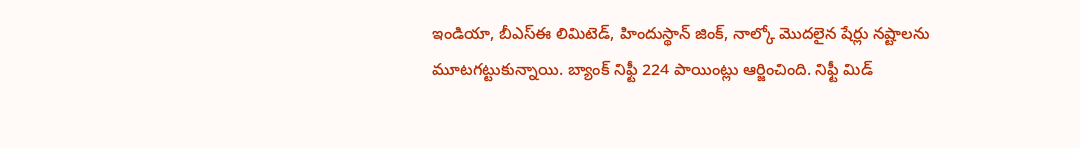ఇండియా, బీఎస్ఈ లిమిటెడ్, హిందుస్థాన్ జింక్, నాల్కో మొదలైన షేర్లు నష్టాలను మూటగట్టుకున్నాయి. బ్యాంక్ నిఫ్టీ 224 పాయింట్లు ఆర్జించింది. నిఫ్టీ మిడ్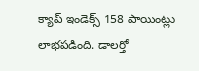క్యాప్ ఇండెక్స్ 158 పాయింట్లు లాభపడింది. డాలర్తో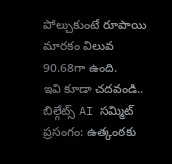పోల్చుకుంటే రూపాయి మారకం విలువ 90.68గా ఉంది.
ఇవి కూడా చదవండి..
బిల్గేట్స్ AI సమ్మిట్ ప్రసంగం: ఉత్కంఠకు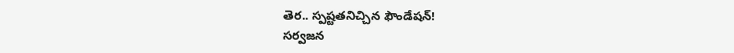తెర.. స్పష్టతనిచ్చిన ఫౌండేషన్!
సర్వజన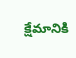క్షేమానికి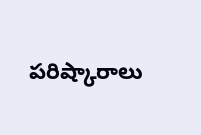పరిష్కారాలు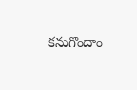కనుగొందాం